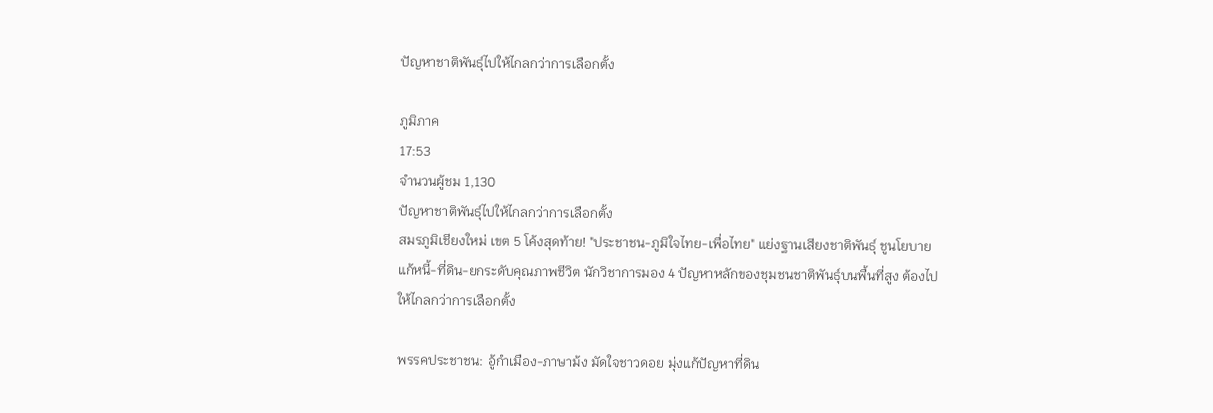ปัญหาชาติพันธุ์ไปให้ไกลกว่าการเลือกตั้ง

ภูมิภาค
17:53
จำนวนผู้ชม 1,130
ปัญหาชาติพันธุ์ไปให้ไกลกว่าการเลือกตั้ง
สมรภูมิเชียงใหม่ เขต 5 โค้งสุดท้าย! "ประชาชน-ภูมิใจไทย-เพื่อไทย" แย่งฐานเสียงชาติพันธุ์ ชูนโยบายแก้หนี้-ที่ดิน-ยกระดับคุณภาพชีวิต นักวิชาการมอง 4 ปัญหาหลักของชุมชนชาติพันธุ์บนพื้นที่สูง ต้องไปให้ไกลกว่าการเลือกตั้ง

พรรคประชาชน: อู้กำเมือง-ภาษาม้ง มัดใจชาวดอย มุ่งแก้ปัญหาที่ดิน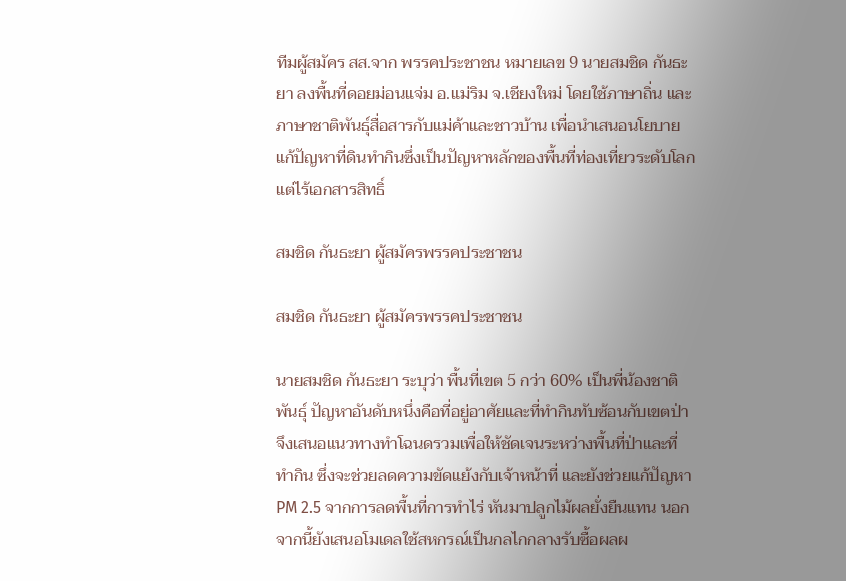ทีมผู้สมัคร สส.จาก พรรคประชาชน หมายเลข 9 นายสมชิด กันธะยา ลงพื้นที่ดอยม่อนแจ่ม อ.แม่ริม จ.เชียงใหม่ โดยใช้ภาษาถิ่น และ ภาษาชาติพันธุ์สื่อสารกับแม่ค้าและชาวบ้าน เพื่อนำเสนอนโยบายแก้ปัญหาที่ดินทำกินซึ่งเป็นปัญหาหลักของพื้นที่ท่องเที่ยวระดับโลกแต่ไร้เอกสารสิทธิ์

สมชิด กันธะยา ผู้สมัครพรรคประชาชน

สมชิด กันธะยา ผู้สมัครพรรคประชาชน

นายสมชิด กันธะยา ระบุว่า พื้นที่เขต 5 กว่า 60% เป็นพี่น้องชาติพันธุ์ ปัญหาอันดับหนึ่งคือที่อยู่อาศัยและที่ทำกินทับซ้อนกับเขตป่า จึงเสนอแนวทางทำโฉนดรวมเพื่อให้ชัดเจนระหว่างพื้นที่ป่าและที่ทำกิน ซึ่งจะช่วยลดความขัดแย้งกับเจ้าหน้าที่ และยังช่วยแก้ปัญหา PM 2.5 จากการลดพื้นที่การทำไร่ หันมาปลูกไม้ผลยั่งยืนแทน นอกจากนี้ยังเสนอโมเดลใช้สหกรณ์เป็นกลไกกลางรับซื้อผลผ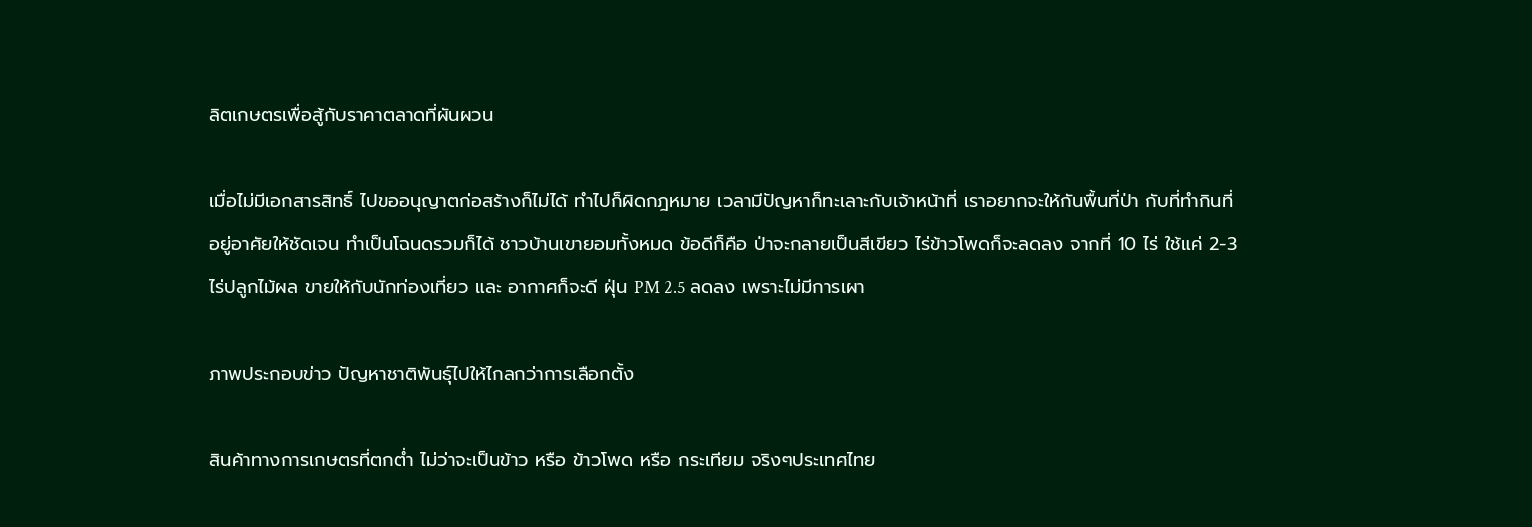ลิตเกษตรเพื่อสู้กับราคาตลาดที่ผันผวน

เมื่อไม่มีเอกสารสิทธิ์ ไปขออนุญาตก่อสร้างก็ไม่ได้ ทำไปก็ผิดกฎหมาย เวลามีปัญหาก็ทะเลาะกับเจ้าหน้าที่ เราอยากจะให้กันพื้นที่ป่า กับที่ทำกินที่อยู่อาศัยให้ชัดเจน ทำเป็นโฉนดรวมก็ได้ ชาวบ้านเขายอมทั้งหมด ข้อดีก็คือ ป่าจะกลายเป็นสีเขียว ไร่ข้าวโพดก็จะลดลง จากที่ 10 ไร่ ใช้แค่ 2-3 ไร่ปลูกไม้ผล ขายให้กับนักท่องเที่ยว และ อากาศก็จะดี ฝุ่น PM 2.5 ลดลง เพราะไม่มีการเผา

ภาพประกอบข่าว ปัญหาชาติพันธุ์ไปให้ไกลกว่าการเลือกตั้ง

สินค้าทางการเกษตรที่ตกต่ำ ไม่ว่าจะเป็นข้าว หรือ ข้าวโพด หรือ กระเทียม จริงๆประเทศไทย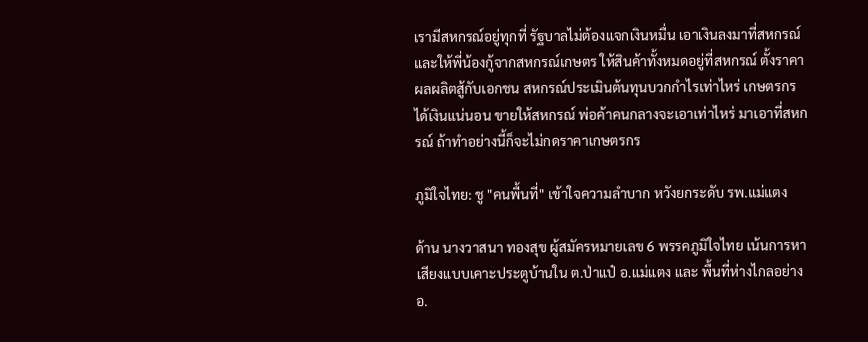เรามีสหกรณ์อยู่ทุกที่ รัฐบาลไม่ต้องแจกเงินหมื่น เอาเงินลงมาที่สหกรณ์ และให้พี่น้องกู้จากสหกรณ์เกษตร ให้สินค้าทั้งหมดอยู่ที่สหกรณ์ ตั้งราคาผลผลิตสู้กับเอกชน สหกรณ์ประเมินต้นทุนบวกกำไรเท่าไหร่ เกษตรกรได้เงินแน่นอน ขายให้สหกรณ์ พ่อค้าคนกลางจะเอาเท่าไหร่ มาเอาที่สหกรณ์ ถ้าทำอย่างนี้ก็จะไม่กดราคาเกษตรกร

ภูมิใจไทย: ชู "คนพื้นที่" เข้าใจความลำบาก หวังยกระดับ รพ.แม่แตง

ด้าน นางวาสนา ทองสุข ผู้สมัครหมายเลข 6 พรรคภูมิใจไทย เน้นการหาเสียงแบบเคาะประตูบ้านใน ต.ป่าแป๋ อ.แม่แตง และ พื้นที่ห่างไกลอย่าง อ.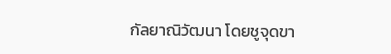กัลยาณิวัฒนา โดยชูจุดขา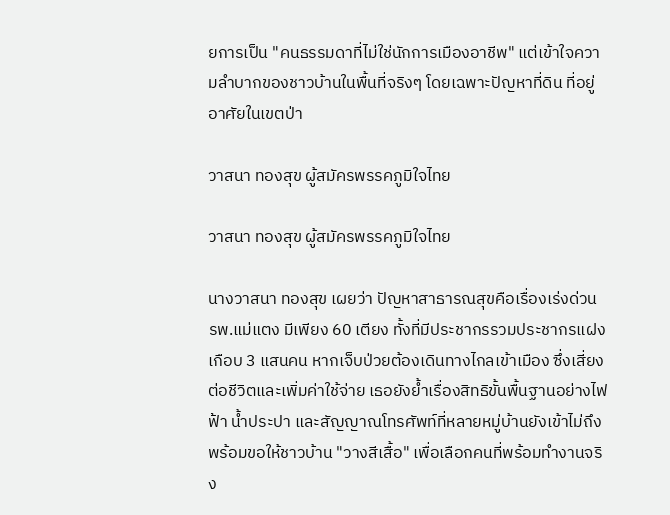ยการเป็น "คนธรรมดาที่ไม่ใช่นักการเมืองอาชีพ" แต่เข้าใจความลำบากของชาวบ้านในพื้นที่จริงๆ โดยเฉพาะปัญหาที่ดิน ที่อยู่อาศัยในเขตป่า

วาสนา ทองสุข ผู้สมัครพรรคภูมิใจไทย

วาสนา ทองสุข ผู้สมัครพรรคภูมิใจไทย

นางวาสนา ทองสุข เผยว่า ปัญหาสาธารณสุขคือเรื่องเร่งด่วน รพ.แม่แตง มีเพียง 60 เตียง ทั้งที่มีประชากรรวมประชากรแฝงเกือบ 3 แสนคน หากเจ็บป่วยต้องเดินทางไกลเข้าเมือง ซึ่งเสี่ยงต่อชีวิตและเพิ่มค่าใช้จ่าย เธอยังย้ำเรื่องสิทธิขั้นพื้นฐานอย่างไฟฟ้า น้ำประปา และสัญญาณโทรศัพท์ที่หลายหมู่บ้านยังเข้าไม่ถึง พร้อมขอให้ชาวบ้าน "วางสีเสื้อ" เพื่อเลือกคนที่พร้อมทำงานจริง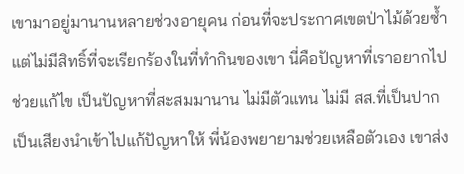เขามาอยู่มานานหลายช่วงอายุคน ก่อนที่จะประกาศเขตป่าไม้ด้วยซ้ำ แต่ไม่มีสิทธิ์ที่จะเรียกร้องในที่ทำกินของเขา นี่คือปัญหาที่เราอยากไปช่วยแก้ไข เป็นปัญหาที่สะสมมานาน ไม่มีตัวแทน ไม่มี สส.ที่เป็นปากเป็นเสียงนำเข้าไปแก้ปัญหาให้ พี่น้องพยายามช่วยเหลือตัวเอง เขาส่ง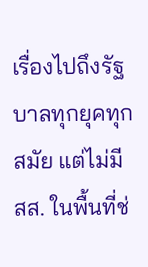เรื่องไปถึงรัฐบาลทุกยุคทุกสมัย แต่ไม่มี สส. ในพื้นที่ช่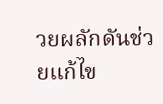วยผลักดันช่วยแก้ไข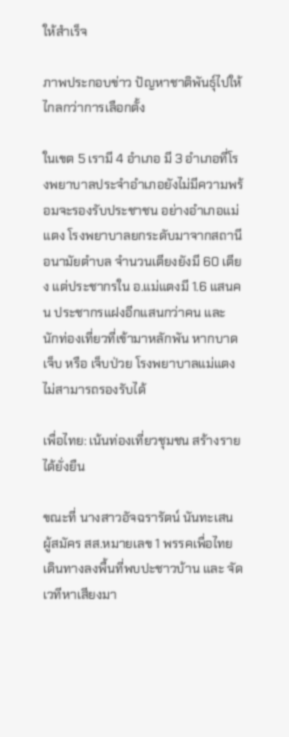ให้สำเร็จ

ภาพประกอบข่าว ปัญหาชาติพันธุ์ไปให้ไกลกว่าการเลือกตั้ง

ในเขต 5 เรามี 4 อำเภอ มี 3 อำเภอที่โรงพยาบาลประจำอำเภอยังไม่มีความพร้อมจะรองรับประชาชน อย่างอำเภอแม่แตง โรงพยาบาลยกระดับมาจากสถานีอนามัยตำบล จำนวนเตียงยังมี 60 เตียง แต่ประชากรใน อ.แม่แตงมี 1.6 แสนคน ประชากรแฝงอีกแสนกว่าคน และ นักท่องเที่ยวที่เข้ามาหลักพัน หากบาดเจ็บ หรือ เจ็บป่วย โรงพยาบาลแม่แตงไม่สามารถรองรับได้

เพื่อไทย: เน้นท่องเที่ยวชุมชน สร้างรายได้ยั่งยืน

ขณะที่ นางสาวอัจฉรารัตน์ นันทะเสน ผู้สมัคร สส.หมายเลข 1 พรรคเพื่อไทย เดินทางลงพื้นที่พบปะชาวบ้าน และ จัดเวทีหาเสียงมา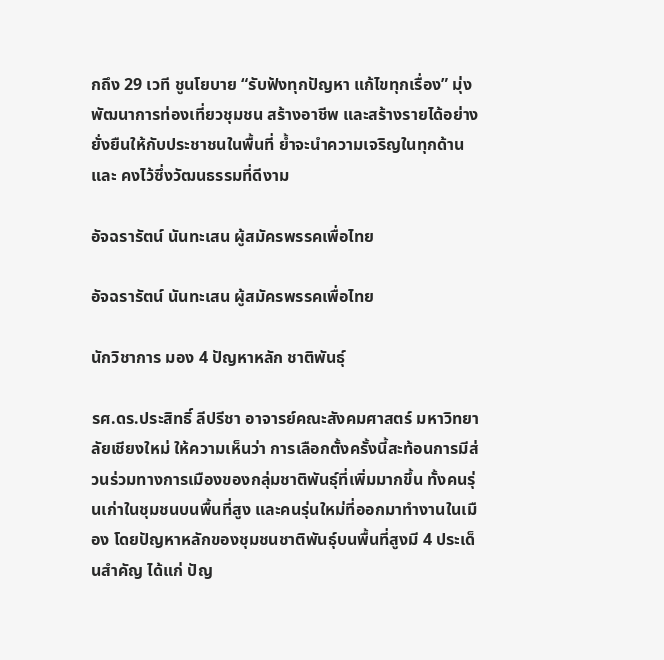กถึง 29 เวที ชูนโยบาย “รับฟังทุกปัญหา แก้ไขทุกเรื่อง” มุ่งพัฒนาการท่องเที่ยวชุมชน สร้างอาชีพ และสร้างรายได้อย่างยั่งยืนให้กับประชาชนในพื้นที่ ย้ำจะนำความเจริญในทุกด้าน และ คงไว้ซึ่งวัฒนธรรมที่ดีงาม

อัจฉรารัตน์ นันทะเสน ผู้สมัครพรรคเพื่อไทย

อัจฉรารัตน์ นันทะเสน ผู้สมัครพรรคเพื่อไทย

นักวิชาการ มอง 4 ปัญหาหลัก ชาติพันธุ์

รศ.ดร.ประสิทธิ์ ลีปรีชา อาจารย์คณะสังคมศาสตร์ มหาวิทยาลัยเชียงใหม่ ให้ความเห็นว่า การเลือกตั้งครั้งนี้สะท้อนการมีส่วนร่วมทางการเมืองของกลุ่มชาติพันธุ์ที่เพิ่มมากขึ้น ทั้งคนรุ่นเก่าในชุมชนบนพื้นที่สูง และคนรุ่นใหม่ที่ออกมาทำงานในเมือง โดยปัญหาหลักของชุมชนชาติพันธุ์บนพื้นที่สูงมี 4 ประเด็นสำคัญ ได้แก่ ปัญ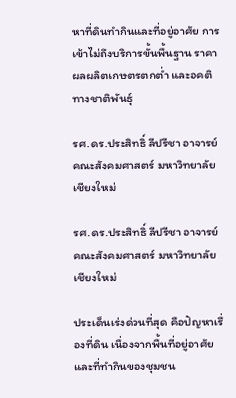หาที่ดินทำกินและที่อยู่อาศัย การเข้าไม่ถึงบริการขั้นพื้นฐาน ราคาผลผลิตเกษตรตกต่ำ และอคติทางชาติพันธุ์

รศ.ดร.ประสิทธิ์ ลีปรีชา อาจารย์คณะสังคมศาสตร์ มหาวิทยาลัยเชียงใหม่

รศ.ดร.ประสิทธิ์ ลีปรีชา อาจารย์คณะสังคมศาสตร์ มหาวิทยาลัยเชียงใหม่

ประเด็นเร่งด่วนที่สุด คือปัญหาเรื่องที่ดิน เนื่องจากพื้นที่อยู่อาศัยและที่ทำกินของชุมชน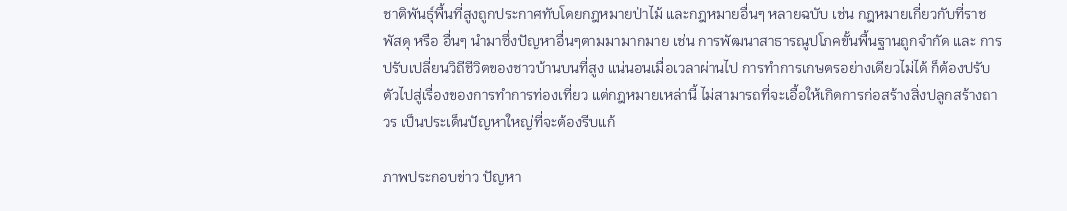ชาติพันธุ์พื้นที่สูงถูกประกาศทับโดยกฎหมายป่าไม้ และกฎหมายอื่นๆ หลายฉบับ เช่น กฎหมายเกี่ยวกับที่ราชพัสดุ หรือ อื่นๆ นำมาซึ่งปัญหาอื่นๆตามมามากมาย เช่น การพัฒนาสาธารณูปโภคขั้นพื้นฐานถูกจำกัด และ การปรับเปลี่ยนวิถีชีวิตของชาวบ้านบนที่สูง แน่นอนเมื่อเวลาผ่านไป การทำการเกษตรอย่างเดียวไม่ได้ ก็ต้องปรับตัวไปสู่เรื่องของการทำการท่องเที่ยว แต่กฎหมายเหล่านี้ ไม่สามารถที่จะเอื้อให้เกิดการก่อสร้างสิ่งปลูกสร้างถาวร เป็นประเด็นปัญหาใหญ่ที่จะต้องรีบแก้

ภาพประกอบข่าว ปัญหา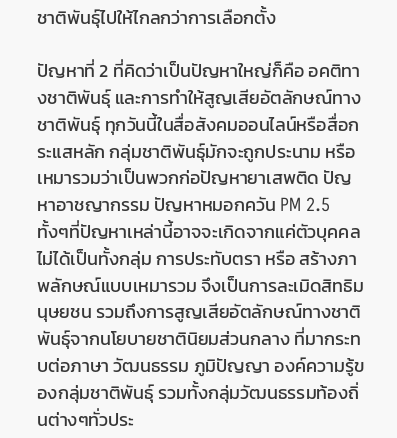ชาติพันธุ์ไปให้ไกลกว่าการเลือกตั้ง

ปัญหาที่ 2 ที่คิดว่าเป็นปัญหาใหญ่ก็คือ อคติทางชาติพันธุ์ และการทำให้สูญเสียอัตลักษณ์ทางชาติพันธุ์ ทุกวันนี้ในสื่อสังคมออนไลน์หรือสื่อกระแสหลัก กลุ่มชาติพันธุ์มักจะถูกประนาม หรือ เหมารวมว่าเป็นพวกก่อปัญหายาเสพติด ปัญหาอาชญากรรม ปัญหาหมอกควัน PM 2.5 ทั้งๆที่ปัญหาเหล่านี้อาจจะเกิดจากแค่ตัวบุคคลไม่ได้เป็นทั้งกลุ่ม การประทับตรา หรือ สร้างภาพลักษณ์แบบเหมารวม จึงเป็นการละเมิดสิทธิมนุษยชน รวมถึงการสูญเสียอัตลักษณ์ทางชาติพันธุ์จากนโยบายชาตินิยมส่วนกลาง ที่มากระทบต่อภาษา วัฒนธรรม ภูมิปัญญา องค์ความรู้ของกลุ่มชาติพันธุ์ รวมทั้งกลุ่มวัฒนธรรมท้องถิ่นต่างๆทั่วประ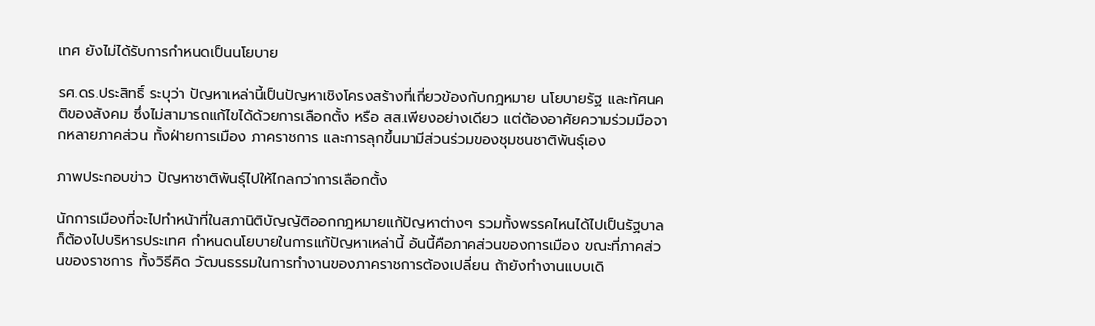เทศ ยังไม่ได้รับการกำหนดเป็นนโยบาย

รศ.ดร.ประสิทธิ์ ระบุว่า ปัญหาเหล่านี้เป็นปัญหาเชิงโครงสร้างที่เกี่ยวข้องกับกฎหมาย นโยบายรัฐ และทัศนคติของสังคม ซึ่งไม่สามารถแก้ไขได้ด้วยการเลือกตั้ง หรือ สส.เพียงอย่างเดียว แต่ต้องอาศัยความร่วมมือจากหลายภาคส่วน ทั้งฝ่ายการเมือง ภาคราชการ และการลุกขึ้นมามีส่วนร่วมของชุมชนชาติพันธุ์เอง

ภาพประกอบข่าว ปัญหาชาติพันธุ์ไปให้ไกลกว่าการเลือกตั้ง

นักการเมืองที่จะไปทำหน้าที่ในสภานิติบัญญัติออกกฎหมายแก้ปัญหาต่างๆ รวมทั้งพรรคไหนได้ไปเป็นรัฐบาลก็ต้องไปบริหารประเทศ กำหนดนโยบายในการแก้ปัญหาเหล่านี้ อันนี้คือภาคส่วนของการเมือง ขณะที่ภาคส่วนของราชการ ทั้งวิธีคิด วัฒนธรรมในการทำงานของภาคราชการต้องเปลี่ยน ถ้ายังทำงานแบบเดิ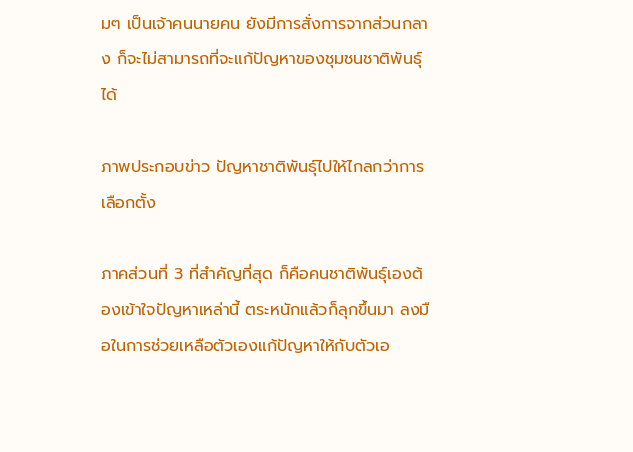มๆ เป็นเจ้าคนนายคน ยังมีการสั่งการจากส่วนกลาง ก็จะไม่สามารถที่จะแก้ปัญหาของชุมชนชาติพันธุ์ได้

ภาพประกอบข่าว ปัญหาชาติพันธุ์ไปให้ไกลกว่าการเลือกตั้ง

ภาคส่วนที่ 3 ที่สำคัญที่สุด ก็คือคนชาติพันธุ์เองต้องเข้าใจปัญหาเหล่านี้ ตระหนักแล้วก็ลุกขึ้นมา ลงมือในการช่วยเหลือตัวเองแก้ปัญหาให้กับตัวเอ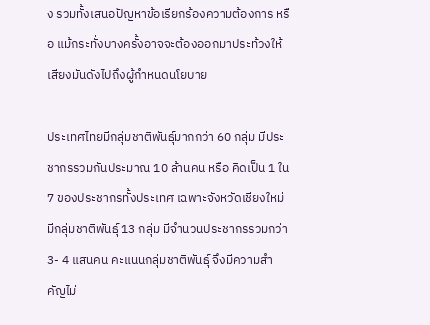ง รวมทั้งเสนอปัญหาข้อเรียกร้องความต้องการ หรือ แม้กระทั่งบางครั้งอาจจะต้องออกมาประท้วงให้เสียงมันดังไปถึงผู้กำหนดนโยบาย

ประเทศไทยมีกลุ่มชาติพันธุ์มากกว่า 60 กลุ่ม มีประชากรรวมกันประมาณ 10 ล้านคน หรือ คิดเป็น 1 ใน 7 ของประชากรทั้งประเทศ เฉพาะจังหวัดเชียงใหม่ มีกลุ่มชาติพันธุ์ 13 กลุ่ม มีจำนวนประชากรรวมกว่า 3- 4 แสนคน คะแนนกลุ่มชาติพันธุ์ จึงมีความสำคัญไม่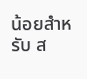น้อยสำหรับ ส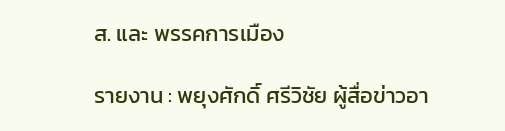ส. และ พรรคการเมือง

รายงาน : พยุงศักดิ์ ศรีวิชัย ผู้สื่อข่าวอา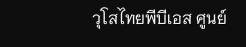วุโสไทยพีบีเอส ศูนย์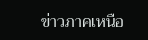ข่าวภาคเหนือ